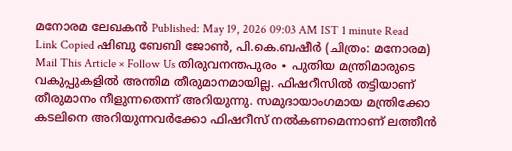മനോരമ ലേഖകൻ Published: May 19, 2026 09:03 AM IST 1 minute Read Link Copied ഷിബു ബേബി ജോൺ, പി.കെ.ബഷീർ (ചിത്രം: മനോരമ) Mail This Article × Follow Us തിരുവനന്തപുരം ∙ പുതിയ മന്ത്രിമാരുടെ വകുപ്പുകളിൽ അന്തിമ തീരുമാനമായില്ല. ഫിഷറീസിൽ തട്ടിയാണ് തീരുമാനം നീളുന്നതെന്ന് അറിയുന്നു. സമുദായാംഗമായ മന്ത്രിക്കോ കടലിനെ അറിയുന്നവർക്കോ ഫിഷറീസ് നൽകണമെന്നാണ് ലത്തീൻ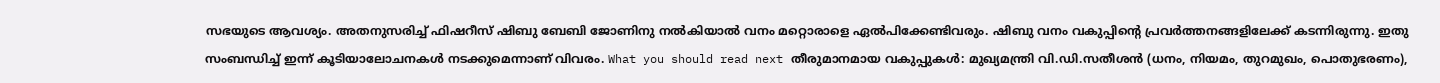സഭയുടെ ആവശ്യം. അതനുസരിച്ച് ഫിഷറീസ് ഷിബു ബേബി ജോണിനു നൽകിയാൽ വനം മറ്റൊരാളെ ഏൽപിക്കേണ്ടിവരും. ഷിബു വനം വകുപ്പിന്റെ പ്രവർത്തനങ്ങളിലേക്ക് കടന്നിരുന്നു. ഇതു സംബന്ധിച്ച് ഇന്ന് കൂടിയാലോചനകൾ നടക്കുമെന്നാണ് വിവരം. What you should read next തീരുമാനമായ വകുപ്പുകൾ: മുഖ്യമന്ത്രി വി.ഡി.സതീശൻ (ധനം, നിയമം, തുറമുഖം, പൊതുഭരണം),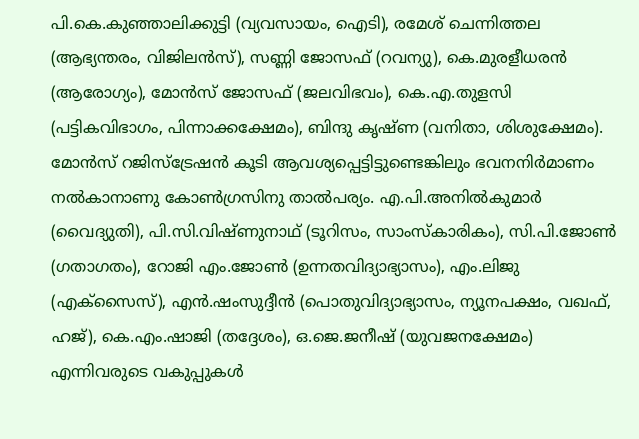പി.കെ.കുഞ്ഞാലിക്കുട്ടി (വ്യവസായം, ഐടി), രമേശ് ചെന്നിത്തല (ആഭ്യന്തരം, വിജിലൻസ്), സണ്ണി ജോസഫ് (റവന്യു), കെ.മുരളീധരൻ (ആരോഗ്യം), മോൻസ് ജോസഫ് (ജലവിഭവം), കെ.എ.തുളസി (പട്ടികവിഭാഗം, പിന്നാക്കക്ഷേമം), ബിന്ദു കൃഷ്ണ (വനിതാ, ശിശുക്ഷേമം). മോൻസ് റജിസ്ട്രേഷൻ കൂടി ആവശ്യപ്പെട്ടിട്ടുണ്ടെങ്കിലും ഭവനനിർമാണം നൽകാനാണു കോൺഗ്രസിനു താൽപര്യം. എ.പി.അനിൽകുമാർ (വൈദ്യുതി), പി.സി.വിഷ്ണുനാഥ് (ടൂറിസം, സാംസ്കാരികം), സി.പി.ജോൺ (ഗതാഗതം), റോജി എം.ജോൺ (ഉന്നതവിദ്യാഭ്യാസം), എം.ലിജു (എക്സൈസ്), എൻ.ഷംസുദ്ദീൻ (പൊതുവിദ്യാഭ്യാസം, ന്യൂനപക്ഷം, വഖഫ്, ഹജ്), കെ.എം.ഷാജി (തദ്ദേശം), ഒ.ജെ.ജനീഷ് (യുവജനക്ഷേമം) എന്നിവരുടെ വകുപ്പുകൾ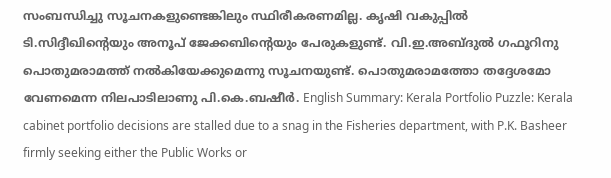സംബന്ധിച്ചു സൂചനകളുണ്ടെങ്കിലും സ്ഥിരീകരണമില്ല. കൃഷി വകുപ്പിൽ ടി.സിദ്ദീഖിന്റെയും അനൂപ് ജേക്കബിന്റെയും പേരുകളുണ്ട്. വി.ഇ.അബ്ദുൽ ഗഫൂറിനു പൊതുമരാമത്ത് നൽകിയേക്കുമെന്നു സൂചനയുണ്ട്. പൊതുമരാമത്തോ തദ്ദേശമോ വേണമെന്ന നിലപാടിലാണു പി.കെ.ബഷീർ. English Summary: Kerala Portfolio Puzzle: Kerala cabinet portfolio decisions are stalled due to a snag in the Fisheries department, with P.K. Basheer firmly seeking either the Public Works or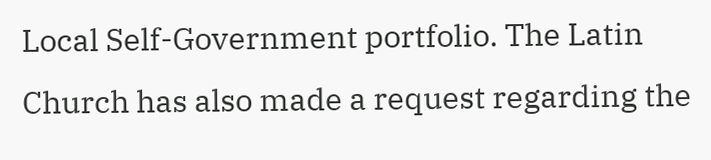Local Self-Government portfolio. The Latin Church has also made a request regarding the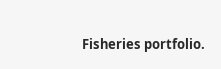Fisheries portfolio.